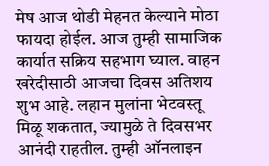मेष आज थोडी मेहनत केल्याने मोठा फायदा होईल. आज तुम्ही सामाजिक कार्यात सक्रिय सहभाग घ्याल. वाहन खरेदीसाठी आजचा दिवस अतिशय शुभ आहे. लहान मुलांना भेटवस्तू मिळू शकतात, ज्यामुळे ते दिवसभर आनंदी राहतील. तुम्ही ऑनलाइन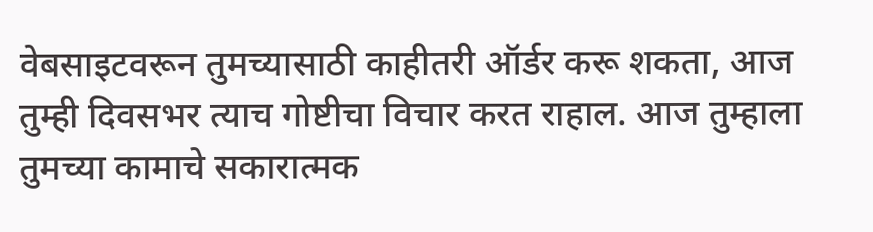वेबसाइटवरून तुमच्यासाठी काहीतरी ऑर्डर करू शकता, आज तुम्ही दिवसभर त्याच गोष्टीचा विचार करत राहाल. आज तुम्हाला तुमच्या कामाचे सकारात्मक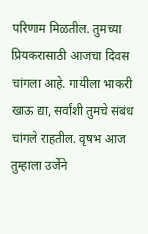परिणाम मिळतील. तुमच्या प्रियकरासाठी आजचा दिवस चांगला आहे. गायीला भाकरी खाऊ द्या, सर्वांशी तुमचे संबंध चांगले राहतील. वृषभ आज तुम्हाला उर्जेने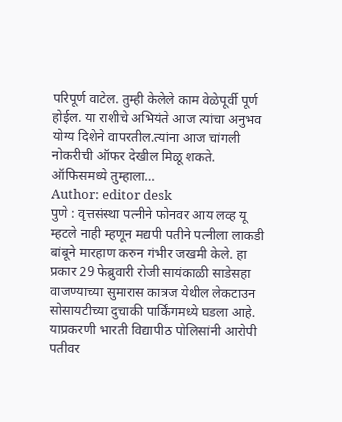परिपूर्ण वाटेल. तुम्ही केलेले काम वेळेपूर्वी पूर्ण होईल. या राशीचे अभियंते आज त्यांचा अनुभव योग्य दिशेने वापरतील.त्यांना आज चांगली नोकरीची ऑफर देखील मिळू शकते. ऑफिसमध्ये तुम्हाला…
Author: editor desk
पुणे : वृत्तसंस्था पत्नीने फोनवर आय लव्ह यू म्हटले नाही म्हणून मद्यपी पतीने पत्नीला लाकडी बांबूने मारहाण करुन गंभीर जखमी केले. हा प्रकार 29 फेब्रुवारी रोजी सायंकाळी साडेसहा वाजण्याच्या सुमारास कात्रज येथील लेकटाउन सोसायटीच्या दुचाकी पार्किंगमध्ये घडला आहे. याप्रकरणी भारती विद्यापीठ पोलिसांनी आरोपी पतीवर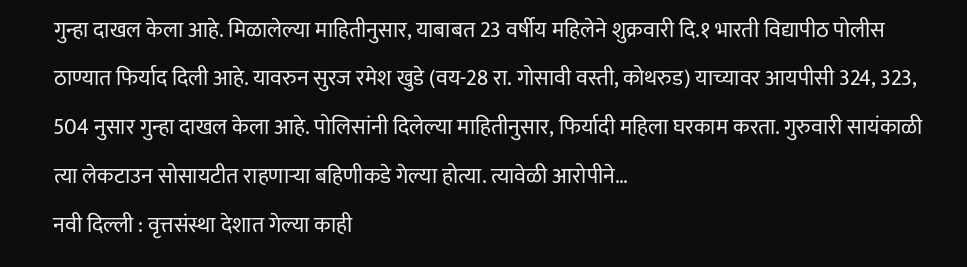गुन्हा दाखल केला आहे. मिळालेल्या माहितीनुसार, याबाबत 23 वर्षीय महिलेने शुक्रवारी दि.१ भारती विद्यापीठ पोलीस ठाण्यात फिर्याद दिली आहे. यावरुन सुरज रमेश खुडे (वय-28 रा. गोसावी वस्ती, कोथरुड) याच्यावर आयपीसी 324, 323, 504 नुसार गुन्हा दाखल केला आहे. पोलिसांनी दिलेल्या माहितीनुसार, फिर्यादी महिला घरकाम करता. गुरुवारी सायंकाळी त्या लेकटाउन सोसायटीत राहणाऱ्या बहिणीकडे गेल्या होत्या. त्यावेळी आरोपीने…
नवी दिल्ली : वृत्तसंस्था देशात गेल्या काही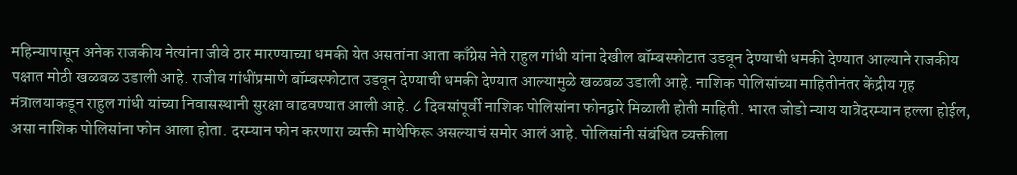महिन्यापासून अनेक राजकीय नेत्यांना जीवे ठार मारण्याच्या धमकी येत असतांना आता काँग्रेस नेते राहुल गांधी यांना देखील बॉम्बस्फोटात उडवून देण्याची धमकी देण्यात आल्याने राजकीय पक्षात मोठी खळबळ उडाली आहे. राजीव गांधींप्रमाणे बॉम्बस्फोटात उडवून देण्याची धमकी देण्यात आल्यामुळे खळबळ उडाली आहे. नाशिक पोलिसांच्या माहितीनंतर केंद्रीय गृह मंत्रालयाकडून राहुल गांधी यांच्या निवासस्थानी सुरक्षा वाढवण्यात आली आहे. ८ दिवसांपूर्वी नाशिक पोलिसांना फोनद्वारे मिळाली होती माहिती. भारत जोडो न्याय यात्रेदरम्यान हल्ला होईल, असा नाशिक पोलिसांना फोन आला होता. दरम्यान फोन करणारा व्यक्ती माथेफिरू असल्याचं समोर आलं आहे. पोलिसांनी संबंधित व्यक्तीला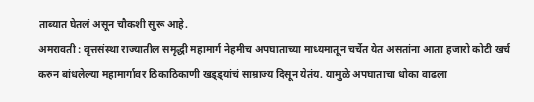ताब्यात घेतलं असून चौकशी सुरू आहे.
अमरावती : वृत्तसंस्था राज्यातील समृद्धी महामार्ग नेहमीच अपघाताच्या माध्यमातून चर्चेत येत असतांना आता हजारो कोटी खर्च करुन बांधलेल्या महामार्गावर ठिकाठिकाणी खड्ड्यांचं साम्राज्य दिसून येतंय. यामुळे अपघाताचा धोका वाढला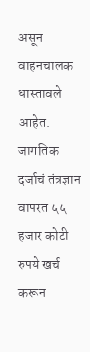असून वाहनचालक धास्तावले आहेत. जागतिक दर्जाचं तंत्रज्ञान वापरत ५५ हजार कोटी रुपये खर्च करून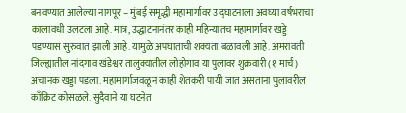बनवण्यात आलेल्या नागपूर – मुंबई समृद्धी महामार्गावर उद्घाटनाला अवघ्या वर्षभराचा कालावधी उलटला आहे. मात्र, उद्धाटनानंतर काही महिन्यातच महामार्गावर खड्डे पडण्यास सुरुवात झाली आहे. यामुळे अपघाताची शक्यता बळावली आहे. अमरावती जिल्ह्यातील नांदगाव खंडेश्वर तालुक्यातील लोहोगाव या पुलावर शुक्रवारी (१ मार्च) अचानक खड्डा पडला. महामार्गाजवळून काही शेतकरी पायी जात असताना पुलावरील काँक्रिट कोसळले. सुदैवाने या घटनेत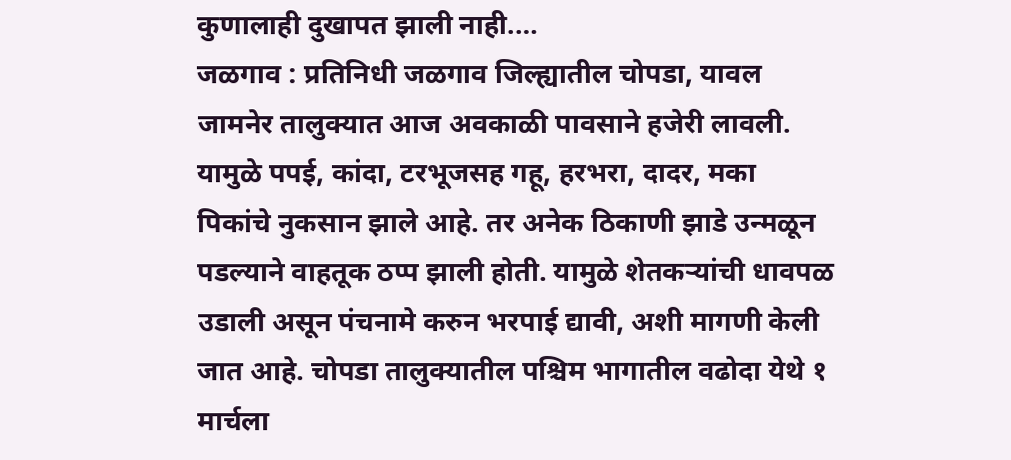कुणालाही दुखापत झाली नाही.…
जळगाव : प्रतिनिधी जळगाव जिल्ह्यातील चोपडा, यावल जामनेर तालुक्यात आज अवकाळी पावसाने हजेरी लावली. यामुळे पपई, कांदा, टरभूजसह गहू, हरभरा, दादर, मका पिकांचे नुकसान झाले आहे. तर अनेक ठिकाणी झाडे उन्मळून पडल्याने वाहतूक ठप्प झाली होती. यामुळे शेतकऱ्यांची धावपळ उडाली असून पंचनामे करुन भरपाई द्यावी, अशी मागणी केली जात आहे. चोपडा तालुक्यातील पश्चिम भागातील वढोदा येथे १ मार्चला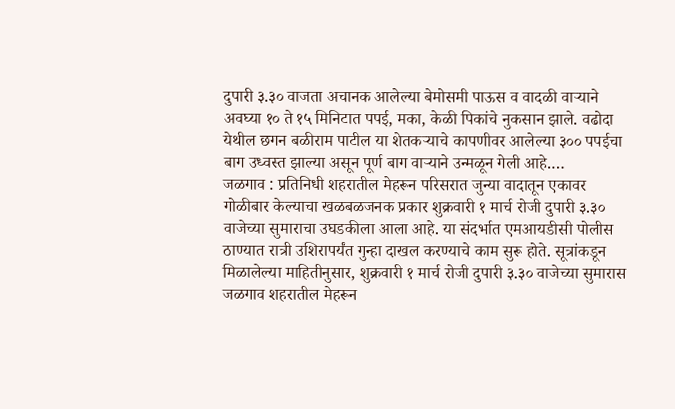दुपारी ३.३० वाजता अचानक आलेल्या बेमोसमी पाऊस व वादळी वाऱ्याने अवघ्या १० ते १५ मिनिटात पपई, मका, केळी पिकांचे नुकसान झाले. वढोदा येथील छगन बळीराम पाटील या शेतकऱ्याचे कापणीवर आलेल्या ३०० पपईचा बाग उध्वस्त झाल्या असून पूर्ण बाग वाऱ्याने उन्मळून गेली आहे.…
जळगाव : प्रतिनिधी शहरातील मेहरून परिसरात जुन्या वादातून एकावर गोळीबार केल्याचा खळबळजनक प्रकार शुक्रवारी १ मार्च रोजी दुपारी ३.३० वाजेच्या सुमाराचा उघडकीला आला आहे. या संदर्भात एमआयडीसी पोलीस ठाण्यात रात्री उशिरापर्यंत गुन्हा दाखल करण्याचे काम सुरू होते. सूत्रांकडून मिळालेल्या माहितीनुसार, शुक्रवारी १ मार्च रोजी दुपारी ३.३० वाजेच्या सुमारास जळगाव शहरातील मेहरून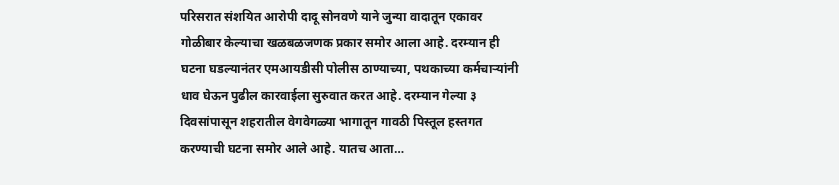परिसरात संशयित आरोपी दादू सोनवणे याने जुन्या वादातून एकावर गोळीबार केल्याचा खळबळजणक प्रकार समोर आला आहे. दरम्यान ही घटना घडल्यानंतर एमआयडीसी पोलीस ठाण्याच्या, पथकाच्या कर्मचाऱ्यांनी धाव घेऊन पुढील कारवाईला सुरुवात करत आहे. दरम्यान गेल्या ३ दिवसांपासून शहरातील वेगवेगळ्या भागातून गावठी पिस्तूल हस्तगत करण्याची घटना समोर आले आहे. यातच आता…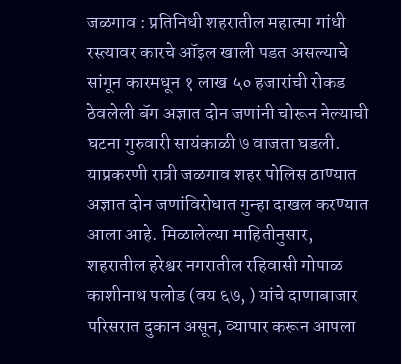जळगाव : प्रतिनिधी शहरातील महात्मा गांधी रस्त्यावर कारचे ऑइल खाली पडत असल्याचे सांगून कारमधून १ लाख ५० हजारांची रोकड ठेवलेली बॅग अज्ञात दोन जणांनी चोरून नेल्याची घटना गुरुवारी सायंकाळी ७ वाजता घडली. याप्रकरणी रात्री जळगाव शहर पोलिस ठाण्यात अज्ञात दोन जणांविरोधात गुन्हा दाखल करण्यात आला आहे. मिळालेल्या माहितीनुसार, शहरातील हरेश्वर नगरातील रहिवासी गोपाळ काशीनाथ पलोड (वय ६७, ) यांचे दाणाबाजार परिसरात दुकान असून, व्यापार करून आपला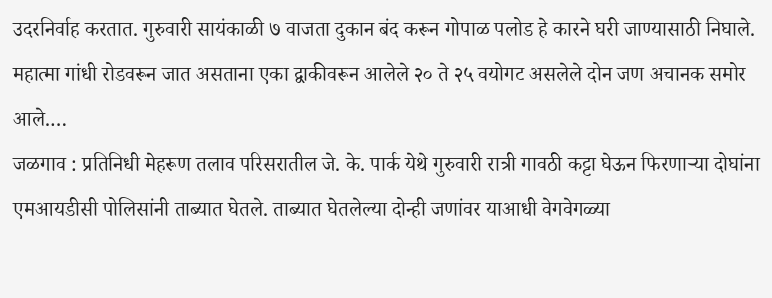उदरनिर्वाह करतात. गुरुवारी सायंकाळी ७ वाजता दुकान बंद करून गोपाळ पलोड हे कारने घरी जाण्यासाठी निघाले. महात्मा गांधी रोडवरून जात असताना एका द्वाकीवरून आलेले २० ते २५ वयोगट असलेले दोन जण अचानक समोर आले.…
जळगाव : प्रतिनिधी मेहरूण तलाव परिसरातील जे. के. पार्क येथे गुरुवारी रात्री गावठी कट्टा घेऊन फिरणाऱ्या दोघांना एमआयडीसी पोलिसांनी ताब्यात घेतले. ताब्यात घेतलेल्या दोन्ही जणांवर याआधी वेगवेगळ्या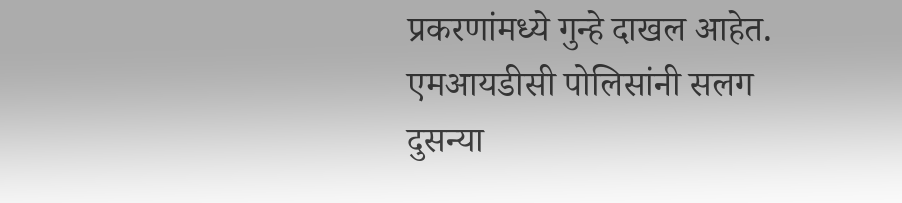प्रकरणांमध्ये गुन्हे दाखल आहेत. एमआयडीसी पोलिसांनी सलग दुसन्या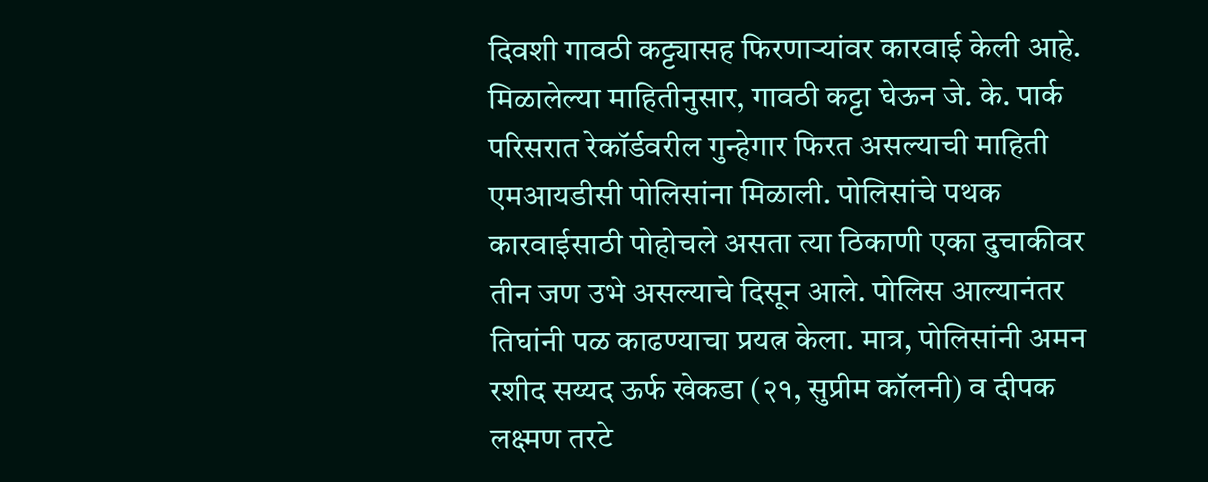दिवशी गावठी कट्ट्यासह फिरणाऱ्यांवर कारवाई केली आहे. मिळालेल्या माहितीनुसार, गावठी कट्टा घेऊन जे. के. पार्क परिसरात रेकॉर्डवरील गुन्हेगार फिरत असल्याची माहिती एमआयडीसी पोलिसांना मिळाली. पोलिसांचे पथक कारवाईसाठी पोहोचले असता त्या ठिकाणी एका दुचाकीवर तीन जण उभे असल्याचे दिसून आले. पोलिस आल्यानंतर तिघांनी पळ काढण्याचा प्रयत्न केला. मात्र, पोलिसांनी अमन रशीद सय्यद ऊर्फ खेकडा (२१, सुप्रीम कॉलनी) व दीपक लक्ष्मण तरटे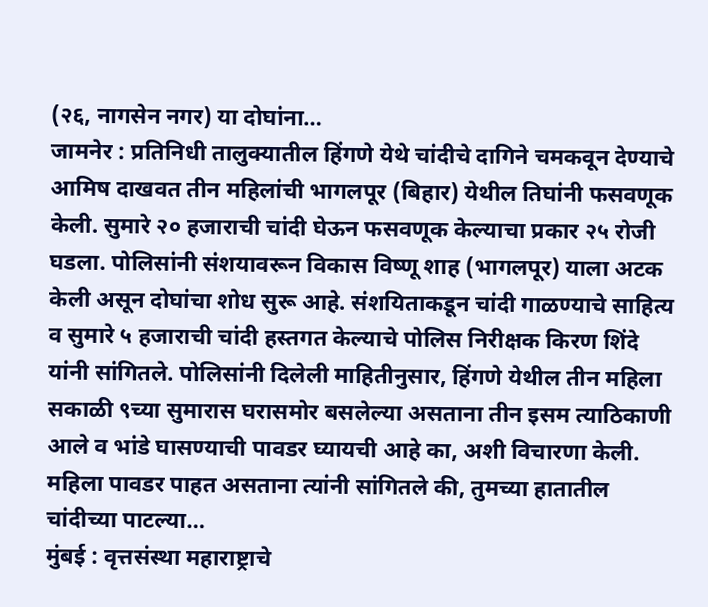(२६, नागसेन नगर) या दोघांना…
जामनेर : प्रतिनिधी तालुक्यातील हिंगणे येथे चांदीचे दागिने चमकवून देण्याचे आमिष दाखवत तीन महिलांची भागलपूर (बिहार) येथील तिघांनी फसवणूक केली. सुमारे २० हजाराची चांदी घेऊन फसवणूक केल्याचा प्रकार २५ रोजी घडला. पोलिसांनी संशयावरून विकास विष्णू शाह (भागलपूर) याला अटक केली असून दोघांचा शोध सुरू आहे. संशयिताकडून चांदी गाळण्याचे साहित्य व सुमारे ५ हजाराची चांदी हस्तगत केल्याचे पोलिस निरीक्षक किरण शिंदे यांनी सांगितले. पोलिसांनी दिलेली माहितीनुसार, हिंगणे येथील तीन महिला सकाळी ९च्या सुमारास घरासमोर बसलेल्या असताना तीन इसम त्याठिकाणी आले व भांडे घासण्याची पावडर घ्यायची आहे का, अशी विचारणा केली. महिला पावडर पाहत असताना त्यांनी सांगितले की, तुमच्या हातातील चांदीच्या पाटल्या…
मुंबई : वृत्तसंस्था महाराष्ट्राचे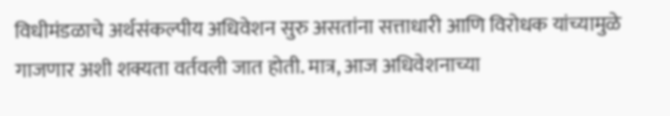विधीमंडळाचे अर्थसंकल्पीय अधिवेशन सुरु असतांना सत्ताधारी आणि विरोधक यांच्यामुळे गाजणार अशी शक्यता वर्तवली जात होती. मात्र, आज अधिवेशनाच्या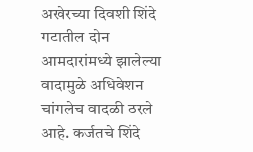अखेरच्या दिवशी शिंदे गटातील दोन आमदारांमध्ये झालेल्या वादामुळे अधिवेशन चांगलेच वादळी ठरले आहे. कर्जतचे शिंदे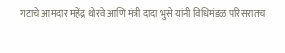गटाचे आमदार महेंद्र थोरवे आणि मंत्री दादा भुसे यांनी विधिमंडळ परिसरातच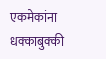एकमेकांना धक्काबुक्की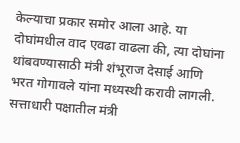केल्याचा प्रकार समोर आला आहे. या दोघांमधील वाद एवढा वाढला की, त्या दोघांना थांबवण्यासाठी मंत्री शंभूराज देसाई आणि भरत गोगावले यांना मध्यस्थी करावी लागली. सत्ताधारी पक्षातील मंत्री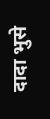दादा भुसे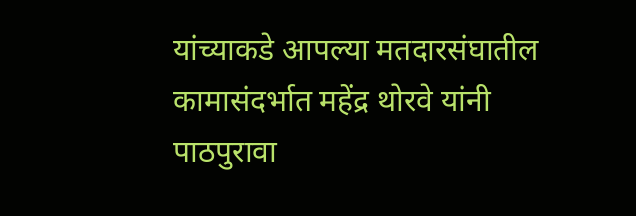यांच्याकडे आपल्या मतदारसंघातील कामासंदर्भात महेंद्र थोरवे यांनी पाठपुरावा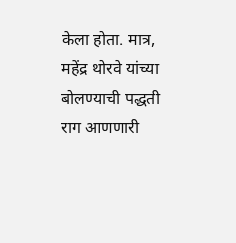केला होता. मात्र, महेंद्र थोरवे यांच्या बोलण्याची पद्धती राग आणणारी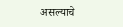असल्याचे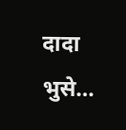दादा भुसे…